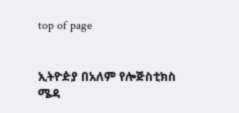top of page


ኢትዮዽያ በአለም የሎጅስቲክስ ሜዳ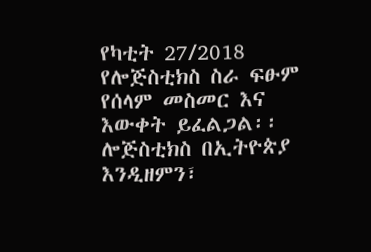የካቲት 27/2018 የሎጅስቲክስ ስራ ፍፁም የሰላም መስመር እና እውቀት ይፈልጋል፡፡ ሎጅስቲክስ በኢትዮጵያ እንዲዘምን፣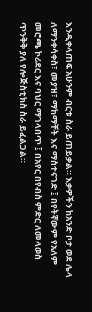እንዲቀላጠፍ አሁንም ብርቱ ስራ ይጠይቃል። እቃዎችን ከአንድ ቦታ ወደ ሌላ ለማንቀሳቀስ፣ መያዝ፣ ማከማቸት እና ማስተናገድ ፤ በየትኛውም የአለም መሮጫ ኮሪደር እና ባህር ማገላበጥ ፤ በአየር በየብስ ምድር ለመላወስ ጥንቅቅ ያለ የሎጅስቲክስ ስራ ይፈልጋል።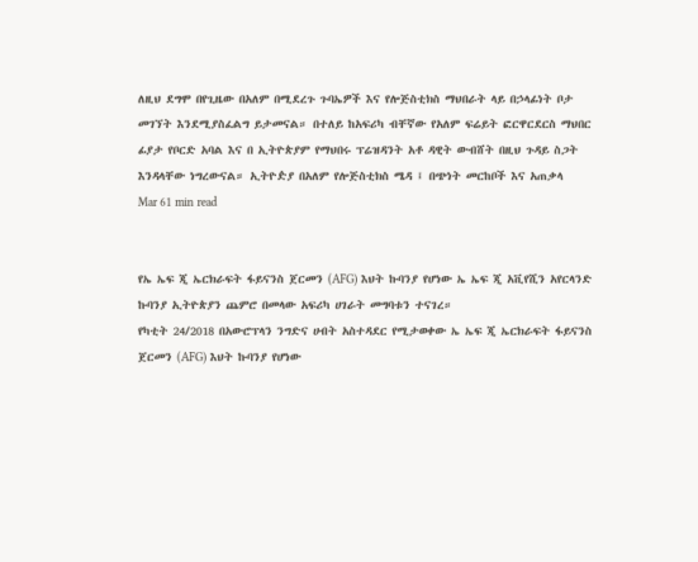ለዚህ ደግሞ በየጊዜው በአለም በሚደረጉ ጉባኤዎች እና የሎጅስቲክስ ማህበራት ላይ በኃላፊነት ቦታ መገኘት እንደሚያስፈልግ ይታመናል። በተለይ ከአፍሪካ ብቸኛው የአለም ፍሬይት ፎርዋርደርስ ማህበር ፊያታ የቦርድ አባል እና በ ኢትዮጵያም የማህበሩ ፕሬዝዳንት አቶ ዳዊት ውብሸት በዚህ ጉዳይ ስጋት እንዳላቸው ነግረውናል። ኢትዮዽያ በአለም የሎጅስቲክስ ሜዳ ፤ በጭነት መርከቦች እና አጠቃላ
Mar 61 min read


የኤ ኤፍ ጂ ኤርክራፍት ፋይናንስ ጀርመን (AFG) እህት ኩባንያ የሆነው ኤ ኤፍ ጂ አቪየሺን አየርላንድ ኩባንያ ኢትዮጵያን ጨምሮ በመላው አፍሪካ ሀገራት መግባቱን ተናገረ።
የካቲት 24/2018 በአውሮፕላን ንግድና ሀብት አስተዳደር የሚታወቀው ኤ ኤፍ ጂ ኤርክራፍት ፋይናንስ ጀርመን (AFG) እህት ኩባንያ የሆነው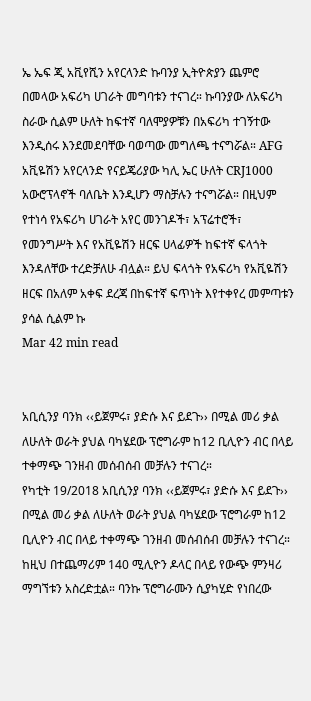ኤ ኤፍ ጂ አቪየሺን አየርላንድ ኩባንያ ኢትዮጵያን ጨምሮ በመላው አፍሪካ ሀገራት መግባቱን ተናገረ። ኩባንያው ለአፍሪካ ስራው ሲልም ሁለት ከፍተኛ ባለሞያዎቹን በአፍሪካ ተገኝተው እንዲሰሩ እንደመደባቸው ባወጣው መግለጫ ተናግሯል። AFG አቪዬሽን አየርላንድ የናይጄሪያው ካሊ ኤር ሁለት CRJ1000 አውሮፕላኖች ባለቤት እንዲሆን ማስቻሉን ተናግሯል። በዚህም የተነሳ የአፍሪካ ሀገራት አየር መንገዶች፣ አፕሬተሮች፣ የመንግሥት እና የአቪዬሽን ዘርፍ ሀላፊዎች ከፍተኛ ፍላጎት እንዳለቸው ተረድቻለሁ ብሏል። ይህ ፍላጎት የአፍሪካ የአቪዬሽን ዘርፍ በአለም አቀፍ ደረጃ በከፍተኛ ፍጥነት እየተቀየረ መምጣቱን ያሳል ሲልም ኩ
Mar 42 min read


አቢሲንያ ባንክ ‹‹ይጀምሩ፣ ያድሱ እና ይደጉ›› በሚል መሪ ቃል ለሁለት ወራት ያህል ባካሄደው ፕሮግራም ከ12 ቢሊዮን ብር በላይ ተቀማጭ ገንዘብ መሰብሰብ መቻሉን ተናገረ።
የካቲት 19/2018 አቢሲንያ ባንክ ‹‹ይጀምሩ፣ ያድሱ እና ይደጉ›› በሚል መሪ ቃል ለሁለት ወራት ያህል ባካሄደው ፕሮግራም ከ12 ቢሊዮን ብር በላይ ተቀማጭ ገንዘብ መሰብሰብ መቻሉን ተናገረ። ከዚህ በተጨማሪም 140 ሚሊዮን ዶላር በላይ የውጭ ምንዛሪ ማግኘቱን አስረድቷል። ባንኩ ፕሮግራሙን ሲያካሂድ የነበረው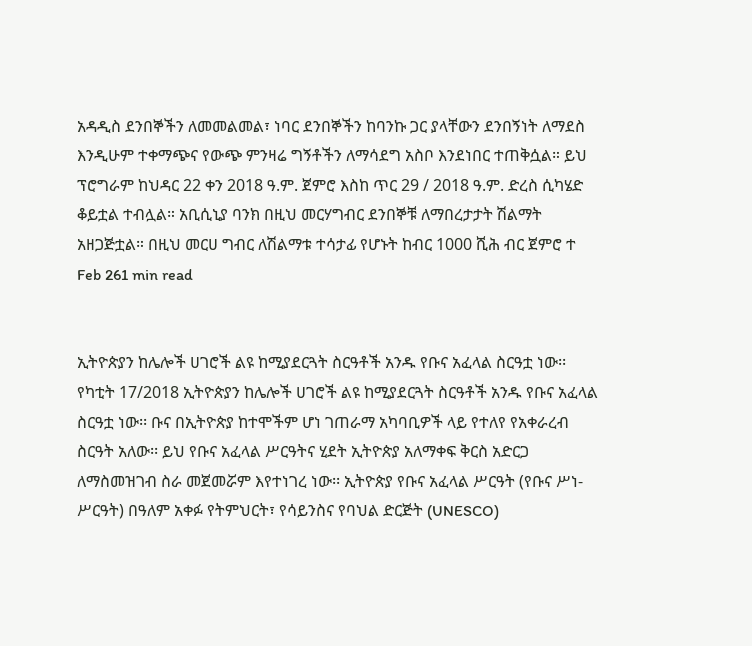አዳዲስ ደንበኞችን ለመመልመል፣ ነባር ደንበኞችን ከባንኩ ጋር ያላቸውን ደንበኝነት ለማደስ እንዲሁም ተቀማጭና የውጭ ምንዛሬ ግኝቶችን ለማሳደግ አስቦ እንደነበር ተጠቅሷል። ይህ ፕሮግራም ከህዳር 22 ቀን 2018 ዓ.ም. ጀምሮ እስከ ጥር 29 / 2018 ዓ.ም. ድረስ ሲካሄድ ቆይቷል ተብሏል። አቢሲኒያ ባንክ በዚህ መርሃግብር ደንበኞቹ ለማበረታታት ሽልማት አዘጋጅቷል። በዚህ መርሀ ግብር ለሽልማቱ ተሳታፊ የሆኑት ከብር 1000 ሺሕ ብር ጀምሮ ተ
Feb 261 min read


ኢትዮጵያን ከሌሎች ሀገሮች ልዩ ከሚያደርጓት ስርዓቶች አንዱ የቡና አፈላል ስርዓቷ ነው፡፡
የካቲት 17/2018 ኢትዮጵያን ከሌሎች ሀገሮች ልዩ ከሚያደርጓት ስርዓቶች አንዱ የቡና አፈላል ስርዓቷ ነው፡፡ ቡና በኢትዮጵያ ከተሞችም ሆነ ገጠራማ አካባቢዎች ላይ የተለየ የአቀራረብ ስርዓት አለው፡፡ ይህ የቡና አፈላል ሥርዓትና ሂደት ኢትዮጵያ አለማቀፍ ቅርስ አድርጋ ለማስመዝገብ ስራ መጀመሯም እየተነገረ ነው፡፡ ኢትዮጵያ የቡና አፈላል ሥርዓት (የቡና ሥነ-ሥርዓት) በዓለም አቀፉ የትምህርት፣ የሳይንስና የባህል ድርጅት (UNESCO)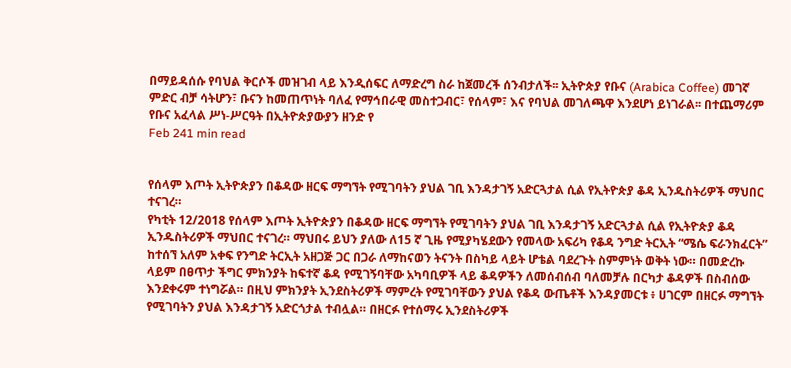በማይዳሰሱ የባህል ቅርሶች መዝገብ ላይ እንዲሰፍር ለማድረግ ስራ ከጀመረች ሰንብታለች፡፡ ኢትዮጵያ የቡና (Arabica Coffee) መገኛ ምድር ብቻ ሳትሆን፣ ቡናን ከመጠጥነት ባለፈ የማኅበራዊ መስተጋብር፣ የሰላም፣ እና የባህል መገለጫዋ እንደሆነ ይነገራል፡፡ በተጨማሪም የቡና አፈላል ሥነ-ሥርዓት በኢትዮጵያውያን ዘንድ የ
Feb 241 min read


የሰላም እጦት ኢትዮጵያን በቆዳው ዘርፍ ማግኘት የሚገባትን ያህል ገቢ እንዳታገኝ አድርጓታል ሲል የኢትዮጵያ ቆዳ ኢንዱስትሪዎች ማህበር ተናገረ።
የካቲት 12/2018 የሰላም እጦት ኢትዮጵያን በቆዳው ዘርፍ ማግኘት የሚገባትን ያህል ገቢ እንዳታገኝ አድርጓታል ሲል የኢትዮጵያ ቆዳ ኢንዱስትሪዎች ማህበር ተናገረ። ማህበሩ ይህን ያለው ለ15 ኛ ጊዜ የሚያካሄደውን የመላው አፍሪካ የቆዳ ንግድ ትርኢት “ሜሴ ፍራንክፈርት” ከተሰኘ አለም አቀፍ የንግድ ትርኢት አዘጋጅ ጋር በጋራ ለማከናወን ትናንት በስካይ ላይት ሆቴል ባደረጉት ስምምነት ወቅት ነው። በመድረኩ ላይም በፀጥታ ችግር ምክንያት ከፍተኛ ቆዳ የሚገኝባቸው አካባቢዎች ላይ ቆዳዎችን ለመሰብሰብ ባለመቻሉ በርካታ ቆዳዎች በስብሰው እንደቀሩም ተነግሯል። በዚህ ምክንያት ኢንደስትሪዎች ማምረት የሚገባቸውን ያህል የቆዳ ውጤቶች እንዳያመርቱ ፥ ሀገርም በዘርፉ ማግኘት የሚገባትን ያህል እንዳታገኝ አድርጎታል ተብሏል። በዘርፉ የተሰማሩ ኢንደስትሪዎች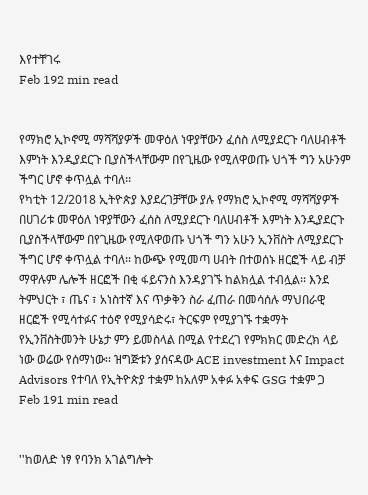እየተቸገሩ
Feb 192 min read


የማክሮ ኢኮኖሚ ማሻሻያዎች መዋዕለ ነዋያቸውን ፈሰስ ለሚያደርጉ ባለሀብቶች እምነት እንዲያደርጉ ቢያስችላቸውም በየጊዜው የሚለዋወጡ ህጎች ግን አሁንም ችግር ሆኖ ቀጥሏል ተባለ፡፡
የካቲት 12/2018 ኢትዮጵያ እያደረገቻቸው ያሉ የማክሮ ኢኮኖሚ ማሻሻያዎች በሀገሪቱ መዋዕለ ነዋያቸውን ፈሰስ ለሚያደርጉ ባለሀብቶች እምነት እንዲያደርጉ ቢያስችላቸውም በየጊዜው የሚለዋወጡ ህጎች ግን አሁን ኢንቨስት ለሚያደርጉ ችግር ሆኖ ቀጥሏል ተባለ፡፡ ከውጭ የሚመጣ ሀብት በተወሰኑ ዘርፎች ላይ ብቻ ማዋሉም ሌሎች ዘርፎች በቂ ፋይናንስ እንዳያገኙ ከልክሏል ተብሏል፡፡ እንደ ትምህርት ፣ ጤና ፣ አነስተኛ እና ጥቃቅን ስራ ፈጠራ በመሳሰሉ ማህበራዊ ዘርፎች የሚሳተፉና ተዕኖ የሚያሳድሩ፣ ትርፍም የሚያገኙ ተቋማት የኢንቨስትመንት ሁኔታ ምን ይመስላል በሚል የተደረገ የምክክር መድረክ ላይ ነው ወሬው የሰማነው፡፡ ዝግጅቱን ያሰናዳው ACE investment እና Impact Advisors የተባለ የኢትዮጵያ ተቋም ከአለም አቀፉ አቀፍ GSG ተቋም ጋ
Feb 191 min read


''ከወለድ ነፃ የባንክ አገልግሎት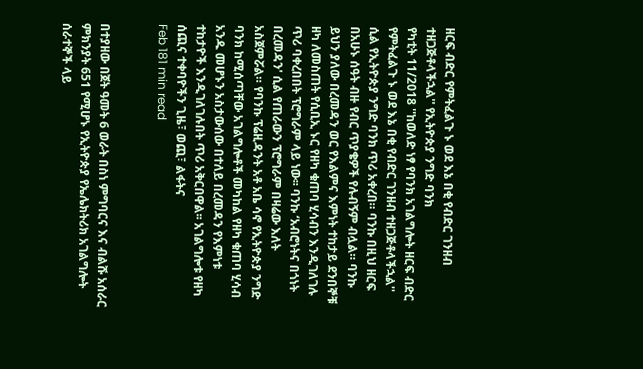ዘርፍ ብድር የምትፈልጉ ኑ ወደ እኔ በቂ የብድር ገንዘብ ተዘጋጅቶላችኋል'' የኢትዮጵያ ንግድ ባንክ
የካቲት 11/2018 ''ከወለድ ነፃ የባንክ አገልግሎት ዘርፍ ብድር የምትፈልጉ ኑ ወደ እኔ በቂ የብድር ገንዘብ ተዘጋጅቶላችኋል'' ሲል የኢትዮጵያ ንግድ ባንክ ጥሪ አቀረበ። ባንኩ በዚህ ዘርፍ በአሁኑ ሰዓት ብዙ የብር ጥያቄዎች የሉብኝም ብሏል። ባንኩ ይህን ያለው በረመዳን ወር የእልምና እምነት ተከታይ ደንበኞቹ ዘካ ለመስጠት የሲቢኢ ኑር የዘካ ቁጠባ ሂሳብን እንዲገለገሉ ጥሪ ባቀረበበት ፕሮግራም ላይ ነው፡፡ ባንኩ ‘አብሮነትና በጎነት በረመዳን' ሲል የጠራውን ፕሮግራም በዛሬው እለት አስጀምሯል። የባንኩ ፕሬዚዳንት አቶ አቤ ሳኖ የኢትዮጵያ ንግድ ባንክ ከሚሰጣቸው አገልግሎቶች መካከል የዘካ ቁጠባ ሂሳብ አንዱ መሆኑን አስታውሰው በተለይ በረመዳን የእምነቱ ተከታዮች እንዲገለገሉበት ጥሪ አቅርበዋል፡፡ አገልግሎቱ የዘካ ሰጪና ተቀባዮችን ጊዜ፣ ወጪ፣ ልፋትና
Feb 181 min read


በተያዘው በጀት ዓመት 6 ወራት በስነ ምግባርና እና ብልሹ አሰራር ምክንያት 651 የሚሆኑ የኢትዮጵያ የኤሌክትሪክ አገልግሎት ሰራተኞች ላይ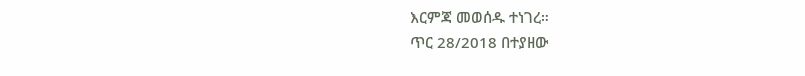እርምጃ መወሰዱ ተነገረ።
ጥር 28/2018 በተያዘው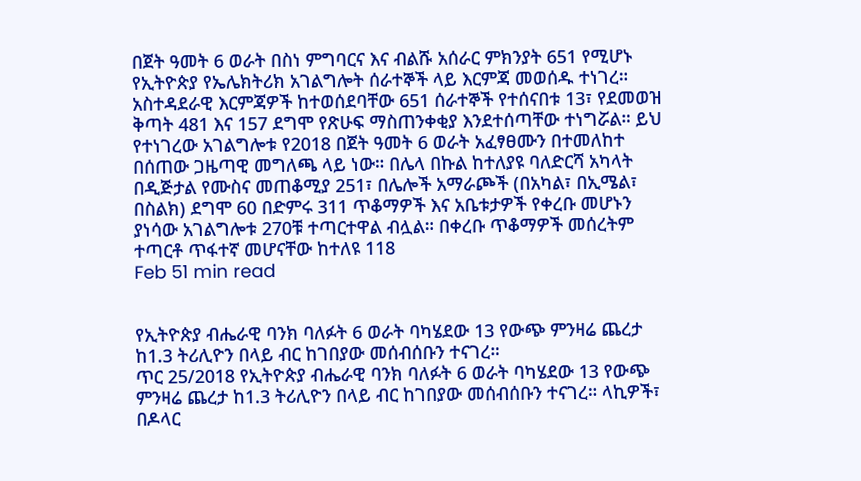በጀት ዓመት 6 ወራት በስነ ምግባርና እና ብልሹ አሰራር ምክንያት 651 የሚሆኑ የኢትዮጵያ የኤሌክትሪክ አገልግሎት ሰራተኞች ላይ እርምጃ መወሰዱ ተነገረ። አስተዳደራዊ እርምጃዎች ከተወሰደባቸው 651 ሰራተኞች የተሰናበቱ 13፣ የደመወዝ ቅጣት 481 እና 157 ደግሞ የጽሁፍ ማስጠንቀቂያ እንደተሰጣቸው ተነግሯል። ይህ የተነገረው አገልግሎቱ የ2018 በጀት ዓመት 6 ወራት አፈፃፀሙን በተመለከተ በሰጠው ጋዜጣዊ መግለጫ ላይ ነው። በሌላ በኩል ከተለያዩ ባለድርሻ አካላት በዲጅታል የሙስና መጠቆሚያ 251፣ በሌሎች አማራጮች (በአካል፣ በኢሜል፣ በስልክ) ደግሞ 60 በድምሩ 311 ጥቆማዎች እና አቤቱታዎች የቀረቡ መሆኑን ያነሳው አገልግሎቱ 270ቹ ተጣርተዋል ብሏል። በቀረቡ ጥቆማዎች መሰረትም ተጣርቶ ጥፋተኛ መሆናቸው ከተለዩ 118
Feb 51 min read


የኢትዮጵያ ብሔራዊ ባንክ ባለፉት 6 ወራት ባካሄደው 13 የውጭ ምንዛሬ ጨረታ ከ1.3 ትሪሊዮን በላይ ብር ከገበያው መሰብሰቡን ተናገረ።
ጥር 25/2018 የኢትዮጵያ ብሔራዊ ባንክ ባለፉት 6 ወራት ባካሄደው 13 የውጭ ምንዛሬ ጨረታ ከ1.3 ትሪሊዮን በላይ ብር ከገበያው መሰብሰቡን ተናገረ። ላኪዎች፣ በዶላር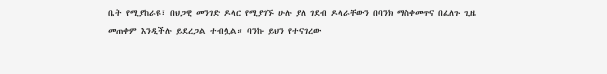ቤት የሚያከራዩ፣ በህጋዊ መንገድ ዶላር የሚያገኙ ሁሉ ያለ ገደብ ዶላራቸውን በባንክ ማስቀመጥና በፈለጉ ጊዜ መጠቀም እንዲችሉ ይደረጋል ተብሏል። ባንኩ ይህን የተናገረው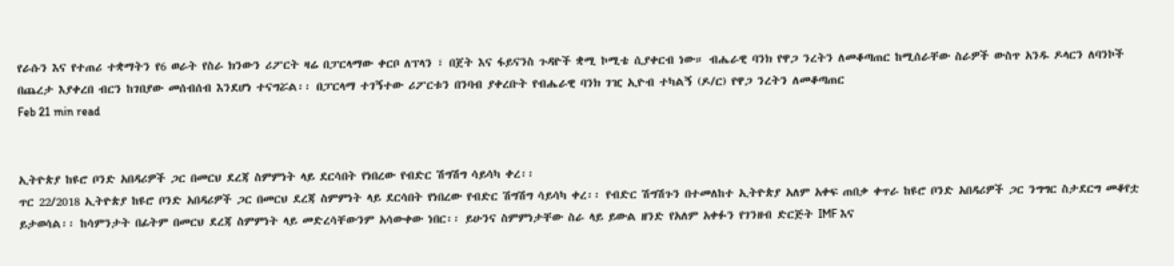የራሱን እና የተጠሪ ተቋማትን የ6 ወራት የስራ ክንውን ሪፖርት ዛሬ በፓርላማው ቀርቦ ለፕላን ፣ በጀት እና ፋይናንስ ጉዳዮች ቋሚ ኮሚቴ ሲያቀርብ ነው። ብሔራዊ ባንክ የዋጋ ንረትን ለመቆጣጠር ከሚሰራቸው ስራዎች ውስጥ አንዱ ዶላርን ለባንኮች በጨረታ እያቀረበ ብርን ከገበያው መሰብሰብ እንደሆነ ተናግሯል፡፡ በፓርላማ ተገኝተው ሪፖርቱን በንባብ ያቀረቡት የብሔራዊ ባንክ ገዢ ኢዮብ ተካልኝ (ዶ/ር) የዋጋ ንረትን ለመቆጣጠር
Feb 21 min read


ኢትዮጵያ ከዩሮ ቦንድ አበዳሪዎች ጋር በመርህ ደረጃ ስምምነት ላይ ደርሳበት የነበረው የብድር ሽግሽግ ሳይሳካ ቀረ፡፡
ጥር 22/2018 ኢትዮጵያ ከዩሮ ቦንድ አበዳሪዎች ጋር በመርህ ደረጃ ስምምነት ላይ ደርሳበት የነበረው የብድር ሽግሽግ ሳይሳካ ቀረ፡፡ የብድር ሽግሽጉን በተመለከተ ኢትዮጵያ አለም አቀፍ ጠበቃ ቀጥራ ከዩሮ ቦንድ አበዳሪዎች ጋር ንግግር ስታደርግ መቆየቷ ይታወሳል፡፡ ከሳምንታት በፊትም በመርህ ደረጃ ስምምነት ላይ መድረሳቸውንም አሳውቀው ነበር፡፡ ይሁንና ስምምነታቸው ስራ ላይ ይውል ዘንድ የአለም አቀፉን የገንዘብ ድርጅት IMF እና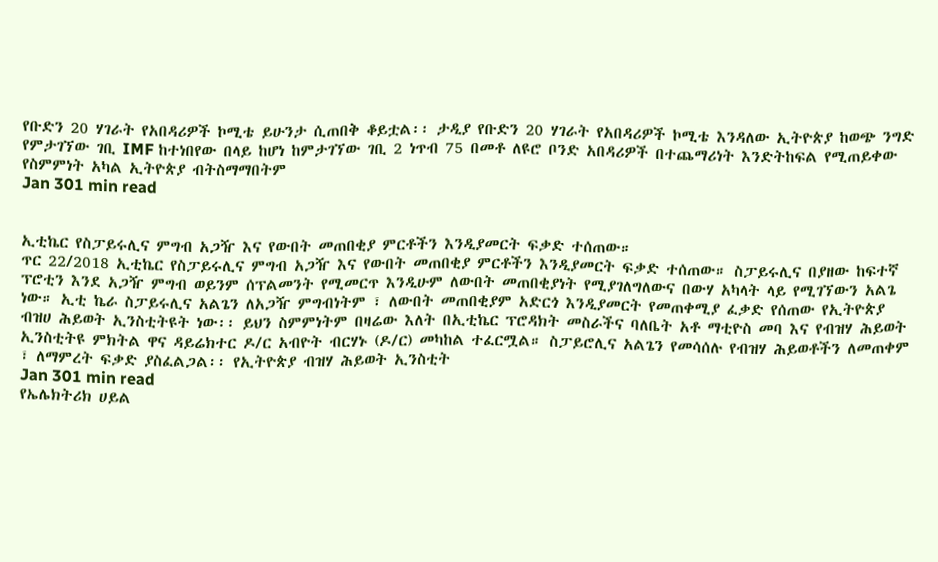የቡድን 20 ሃገራት የአበዳሪዎች ኮሚቴ ይሁንታ ሲጠበቅ ቆይቷል፡፡ ታዲያ የቡድን 20 ሃገራት የአበዳሪዎች ኮሚቴ እንዳለው ኢትዮጵያ ከወጭ ንግድ የምታገኘው ገቢ IMF ከተነበየው በላይ ከሆነ ከምታገኘው ገቢ 2 ነጥብ 75 በመቶ ለዩሮ ቦንድ አበዳሪዎች በተጨማሪነት እንድትከፍል የሚጠይቀው የስምምነት አካል ኢትዮጵያ ብትስማማበትም
Jan 301 min read


ኢቲኬር የስፓይሩሊና ምግብ አጋዥ እና የውበት መጠበቂያ ምርቶችን እንዲያመርት ፍቃድ ተሰጠው።
ጥር 22/2018 ኢቲኬር የስፓይሩሊና ምግብ አጋዥ እና የውበት መጠበቂያ ምርቶችን እንዲያመርት ፍቃድ ተሰጠው። ስፓይሩሊና በያዘው ከፍተኛ ፕሮቲን እንደ አጋዥ ምግብ ወይንም ሰፕልመንት የሚመርጥ እንዲሁም ለውበት መጠበቂያነት የሚያገለግለውና በውሃ አካላት ላይ የሚገኘውን አልጌ ነው። ኢቲ ኬራ ስፓይሩሊና አልጌን ለአጋዥ ምግብነትም ፣ ለውበት መጠበቂያም አድርጎ እንዲያመርት የመጠቀሚያ ፈቃድ የሰጠው የኢትዮጵያ ብዝሀ ሕይወት ኢንስቲትዩት ነው፡፡ ይህን ስምምነትም በዛሬው እለት በኢቲኬር ፕሮዳክት መስራችና ባለቤት አቶ ማቲዮስ መባ እና የብዝሃ ሕይወት ኢንስቲትዩ ምክትል ዋና ዳይሬክተር ዶ/ር አብዮት ብርሃኑ (ዶ/ር) መካከል ተፈርሟል። ስፓይሮሊና አልጌን የመሳሰሉ የብዝሃ ሕይወቶችን ለመጠቀም ፣ ለማምረት ፍቃድ ያስፈልጋል፡፡ የኢትዮጵያ ብዝሃ ሕይወት ኢንስቲት
Jan 301 min read
የኤሌክትሪክ ሀይል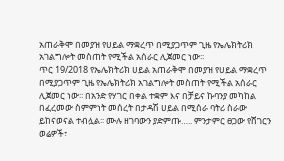አጠራቅሞ በመያዝ የሀይል ማቋረጥ በሚያጋጥም ጊዜ የኤሌክትሪክ አገልግሎት መስጠት የሚችል አሰራር ሊጀመር ነው፡፡
ጥር 19/2018 የኤሌክትሪክ ሀይል አጠራቅሞ በመያዝ የሀይል ማቋረጥ በሚያጋጥም ጊዜ የኤሌክትሪክ አገልግሎት መስጠት የሚችል አሰራር ሊጀመር ነው፡፡ በአንድ የሃገር በቀል ተቋም እና በቻይና ኩባንያ መካከል በፈረመው ስምምነት መሰረት በታዳሽ ሀይል በሚሰራ ባትሪ ስራው ይከናወናል ተብሏል፡፡ ሙሉ ዘገባውን ያድምጡ….. ምንታምር ፀጋው የሸገርን ወሬዎች፣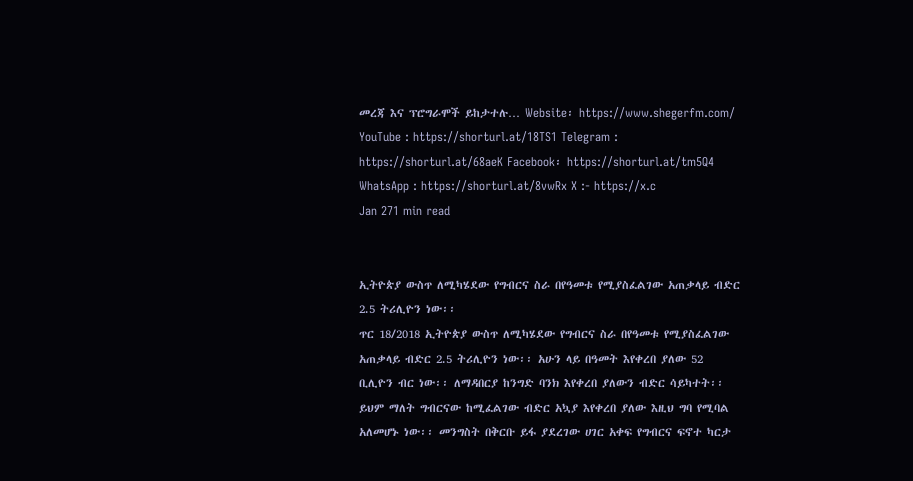መረጃ እና ፕሮግራሞች ይከታተሉ… Website፡ https://www.shegerfm.com/ YouTube : https://shorturl.at/18TS1 Telegram : https://shorturl.at/68aeK Facebook፡ https://shorturl.at/tm5Q4 WhatsApp : https://shorturl.at/8vwRx X :- https://x.c
Jan 271 min read


ኢትዮጵያ ውስጥ ለሚካሄደው የግብርና ስራ በየዓመቱ የሚያስፈልገው አጠቃላይ ብድር 2.5 ትሪሊዮን ነው፡፡
ጥር 18/2018 ኢትዮጵያ ውስጥ ለሚካሄደው የግብርና ስራ በየዓመቱ የሚያስፈልገው አጠቃላይ ብድር 2.5 ትሪሊዮን ነው፡፡ አሁን ላይ በዓመት እየቀረበ ያለው 52 ቢሊዮን ብር ነው፡፡ ለማዳበርያ ከንግድ ባንክ እየቀረበ ያለውን ብድር ሳይካተት፡፡ ይህም ማለት ግብርናው ከሚፈልገው ብድር አኳያ እየቀረበ ያለው እዚህ ግባ የሚባል አለመሆኑ ነው፡፡ መንግስት በቅርቡ ይፋ ያደረገው ሀገር አቀፍ የግብርና ፍኖተ ካርታ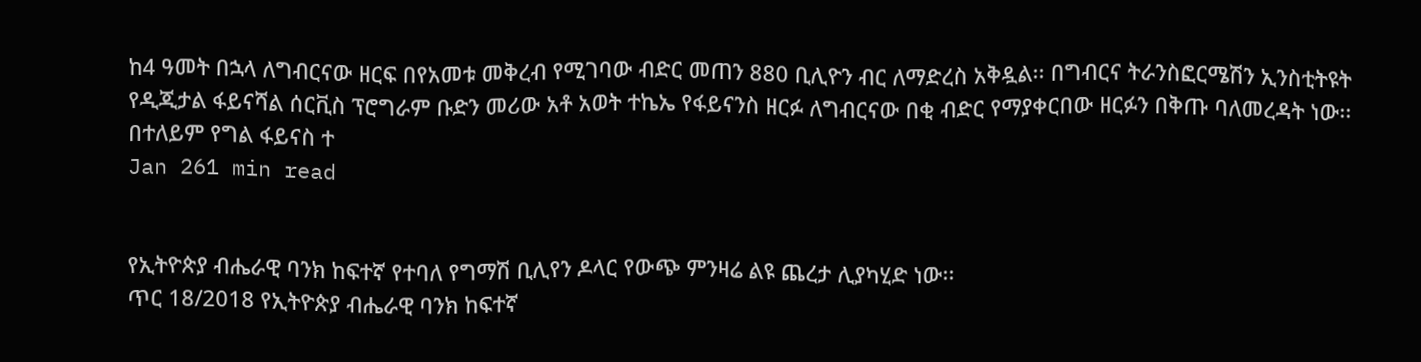ከ4 ዓመት በኋላ ለግብርናው ዘርፍ በየአመቱ መቅረብ የሚገባው ብድር መጠን 880 ቢሊዮን ብር ለማድረስ አቅዷል፡፡ በግብርና ትራንስፎርሜሽን ኢንስቲትዩት የዲጂታል ፋይናሻል ሰርቪስ ፕሮግራም ቡድን መሪው አቶ አወት ተኬኤ የፋይናንስ ዘርፉ ለግብርናው በቂ ብድር የማያቀርበው ዘርፉን በቅጡ ባለመረዳት ነው፡፡ በተለይም የግል ፋይናስ ተ
Jan 261 min read


የኢትዮጵያ ብሔራዊ ባንክ ከፍተኛ የተባለ የግማሽ ቢሊየን ዶላር የውጭ ምንዛሬ ልዩ ጨረታ ሊያካሂድ ነው፡፡
ጥር 18/2018 የኢትዮጵያ ብሔራዊ ባንክ ከፍተኛ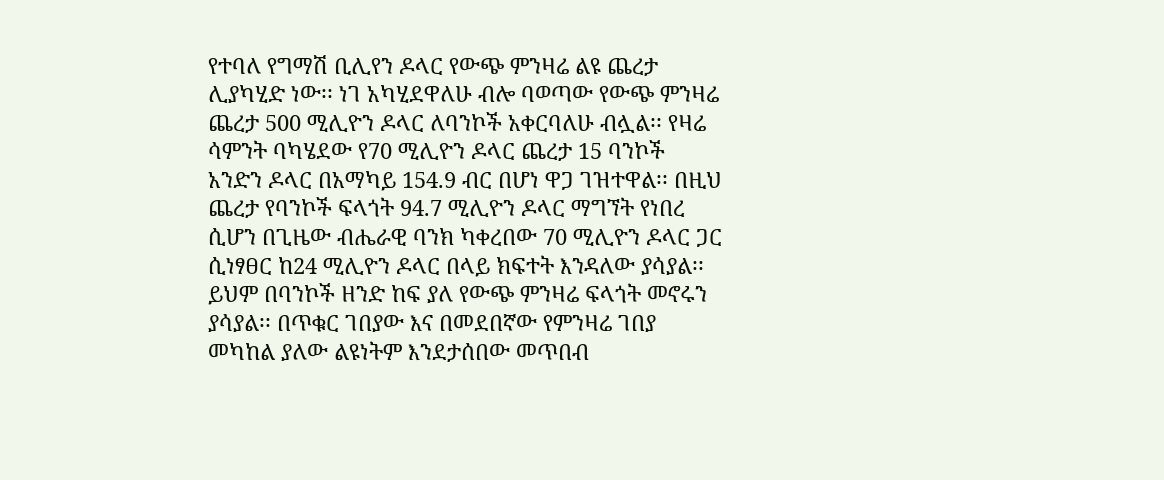የተባለ የግማሽ ቢሊየን ዶላር የውጭ ምንዛሬ ልዩ ጨረታ ሊያካሂድ ነው፡፡ ነገ አካሂደዋለሁ ብሎ ባወጣው የውጭ ምንዛሬ ጨረታ 500 ሚሊዮን ዶላር ለባንኮች አቀርባለሁ ብሏል፡፡ የዛሬ ሳምንት ባካሄደው የ70 ሚሊዮን ዶላር ጨረታ 15 ባንኮች አንድን ዶላር በአማካይ 154.9 ብር በሆነ ዋጋ ገዝተዋል፡፡ በዚህ ጨረታ የባንኮች ፍላጎት 94.7 ሚሊዮን ዶላር ማግኘት የነበረ ሲሆን በጊዜው ብሔራዊ ባንክ ካቀረበው 70 ሚሊዮን ዶላር ጋር ሲነፃፀር ከ24 ሚሊዮን ዶላር በላይ ክፍተት እንዳለው ያሳያል፡፡ ይህም በባንኮች ዘንድ ከፍ ያለ የውጭ ምንዛሬ ፍላጎት መኖሩን ያሳያል፡፡ በጥቁር ገበያው እና በመደበኛው የምንዛሬ ገበያ መካከል ያለው ልዩነትም እንደታሰበው መጥበብ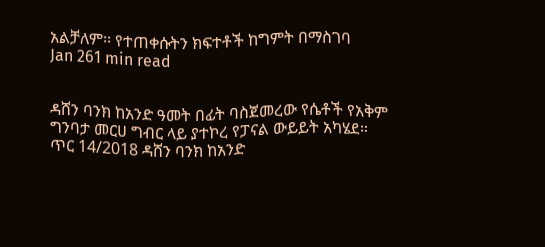አልቻለም፡፡ የተጠቀሱትን ክፍተቶች ከግምት በማስገባ
Jan 261 min read


ዳሸን ባንክ ከአንድ ዓመት በፊት ባስጀመረው የሴቶች የአቅም ግንባታ መርሀ ግብር ላይ ያተኮረ የፓናል ውይይት አካሄደ።
ጥር 14/2018 ዳሸን ባንክ ከአንድ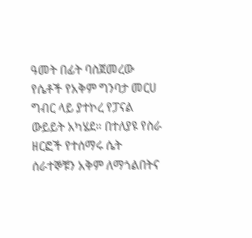ዓመት በፊት ባስጀመረው የሴቶች የአቅም ግንባታ መርሀ ግብር ላይ ያተኮረ የፓናል ውይይት አካሄደ። በተለያዩ የስራ ዘርፎች የተሰማሩ ሴት ሰራተኞቹን አቅም ለማጎልበትና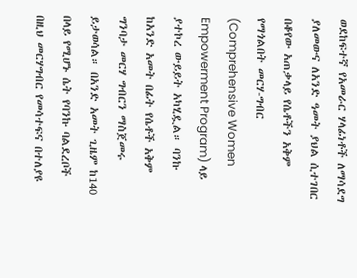ወደከፍተኛ የአመራር ሃላፊነቶች ለማሳደግ ያለመውና ለአንድ ዓመት ያህል ሲተገበር በቆየው አጠቃላይ የሴቶችን አቅም የማጎልበት መርሃ-ግብር (Comprehensive Women Empowerment Program) ላይ ያተኮረ ውይይት አካሂዷል። ባንኩ ከአንድ አመት በፊት የሴቶች አቅም ግንባታ መርሃ ግብርን ማስጀመሩ ይታወሳል። በአንድ አመት ጊዜም ከ140 በላይ የሚሆኑ ሴት የባንኩ ባልደረቦች በዚህ መርሃግብር የመሳተፍና በተለያዩ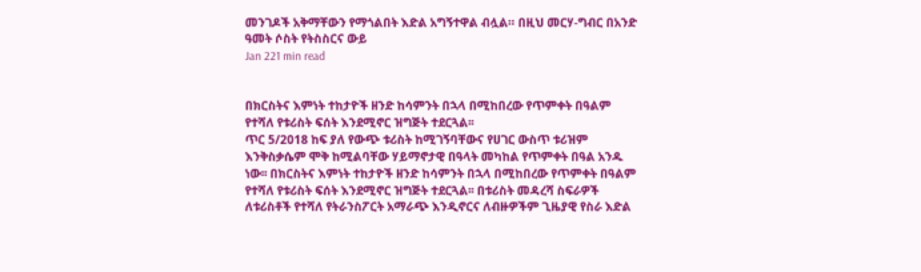መንገዶች አቅማቸውን የማጎልበት እድል አግኝተዋል ብሏል። በዚህ መርሃ-ግብር በአንድ ዓመት ሶስት የትስስርና ውይ
Jan 221 min read


በክርስትና እምነት ተከታዮች ዘንድ ከሳምንት በኋላ በሚከበረው የጥምቀት በዓልም የተሻለ የቱሪስት ፍሰት እንደሚኖር ዝግጅት ተደርጓል፡፡
ጥር 5/2018 ከፍ ያለ የውጭ ቱሪስት ከሚገኝባቸውና የሀገር ውስጥ ቱሪዝም እንቅስቃሴም ሞቅ ከሚልባቸው ሃይማኖታዊ በዓላት መካከል የጥምቀት በዓል አንዱ ነው፡፡ በክርስትና እምነት ተከታዮች ዘንድ ከሳምንት በኋላ በሚከበረው የጥምቀት በዓልም የተሻለ የቱሪስት ፍሰት እንደሚኖር ዝግጅት ተደርጓል፡፡ በቱሪስት መዳረሻ ስፍራዎች ለቱሪስቶች የተሻለ የትራንስፖርት አማራጭ እንዲኖርና ለብዙዎችም ጊዜያዊ የስራ እድል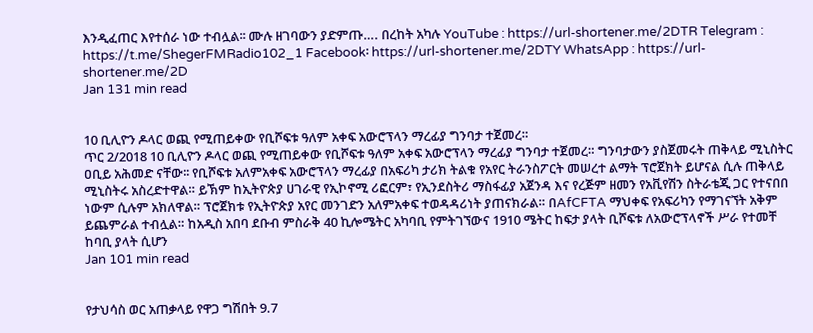እንዲፈጠር እየተሰራ ነው ተብሏል፡፡ ሙሉ ዘገባውን ያድምጡ…. በረከት አካሉ YouTube : https://url-shortener.me/2DTR Telegram : https://t.me/ShegerFMRadio102_1 Facebook፡ https://url-shortener.me/2DTY WhatsApp : https://url-shortener.me/2D
Jan 131 min read


10 ቢሊዮን ዶላር ወጪ የሚጠይቀው የቢሾፍቱ ዓለም አቀፍ አውሮፕላን ማረፊያ ግንባታ ተጀመረ።
ጥር 2/2018 10 ቢሊዮን ዶላር ወጪ የሚጠይቀው የቢሾፍቱ ዓለም አቀፍ አውሮፕላን ማረፊያ ግንባታ ተጀመረ። ግንባታውን ያስጀመሩት ጠቅላይ ሚኒስትር ዐቢይ አሕመድ ናቸው፡፡ የቢሾፍቱ አለምአቀፍ አውሮፕላን ማረፊያ በአፍሪካ ታሪክ ትልቁ የአየር ትራንስፖርት መሠረተ ልማት ፕሮጀክት ይሆናል ሲሉ ጠቅላይ ሚኒስትሩ አስረድተዋል። ይኽም ከኢትዮጵያ ሀገራዊ የኢኮኖሚ ሪፎርም፣ የኢንደስትሪ ማስፋፊያ አጀንዳ እና የረጅም ዘመን የአቪየሽን ስትራቴጂ ጋር የተናበበ ነውም ሲሉም አክለዋል። ፕሮጀክቱ የኢትዮጵያ አየር መንገድን አለምአቀፍ ተወዳዳሪነት ያጠናክራል። በAfCFTA ማህቀፍ የአፍሪካን የማገናኘት አቅም ይጨምራል ተብሏል። ከአዲስ አበባ ደቡብ ምስራቅ 40 ኪሎሜትር አካባቢ የምትገኘውና 1910 ሜትር ከፍታ ያላት ቢሾፍቱ ለአውሮፕላኖች ሥራ የተመቸ ከባቢ ያላት ሲሆን
Jan 101 min read


የታህሳስ ወር አጠቃላይ የዋጋ ግሽበት 9.7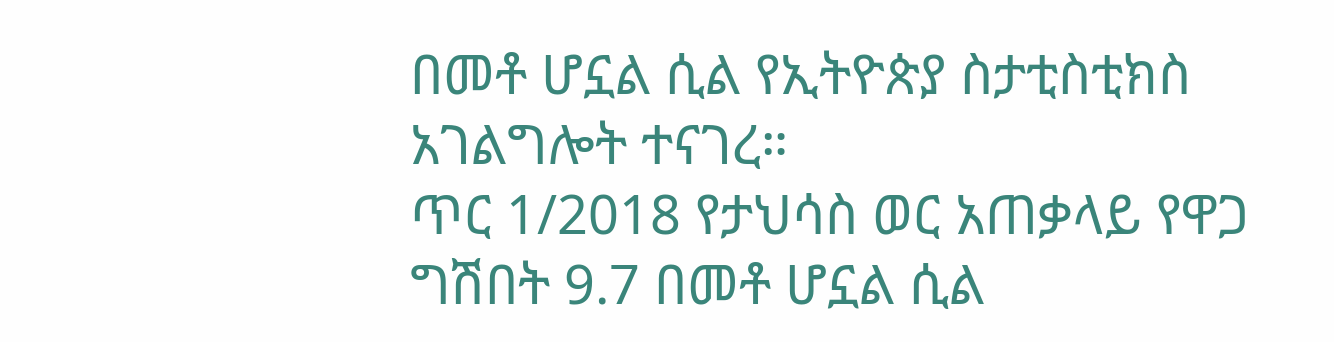በመቶ ሆኗል ሲል የኢትዮጵያ ስታቲስቲክስ አገልግሎት ተናገረ።
ጥር 1/2018 የታህሳስ ወር አጠቃላይ የዋጋ ግሽበት 9.7 በመቶ ሆኗል ሲል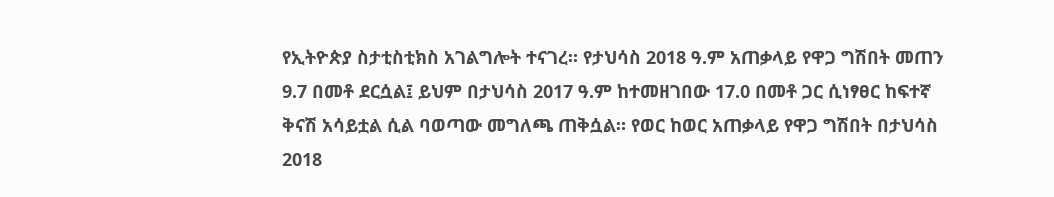የኢትዮጵያ ስታቲስቲክስ አገልግሎት ተናገረ። የታህሳስ 2018 ዓ.ም አጠቃላይ የዋጋ ግሽበት መጠን 9.7 በመቶ ደርሷል፤ ይህም በታህሳስ 2017 ዓ.ም ከተመዘገበው 17.0 በመቶ ጋር ሲነፃፀር ከፍተኛ ቅናሽ አሳይቷል ሲል ባወጣው መግለጫ ጠቅሷል። የወር ከወር አጠቃላይ የዋጋ ግሽበት በታህሳስ 2018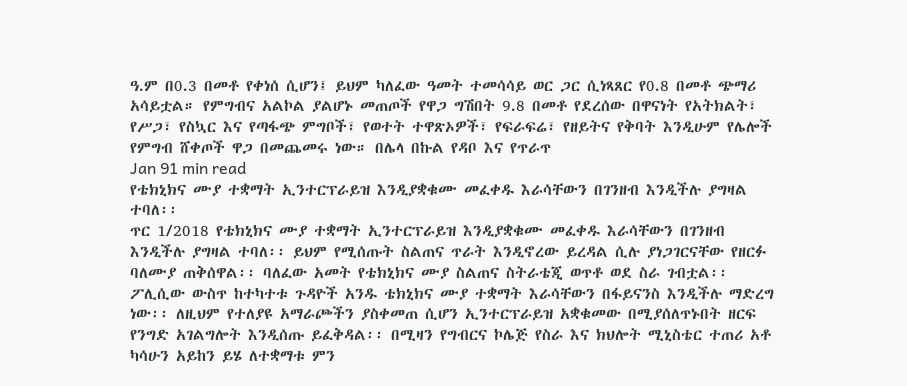ዓ.ም በ0.3 በመቶ የቀነሰ ሲሆን፤ ይህም ካለፈው ዓመት ተመሳሳይ ወር ጋር ሲነጻጸር የ0.8 በመቶ ጭማሪ አሳይቷል። የምግብና አልኮል ያልሆኑ መጠጦች የዋጋ ግሽበት 9.8 በመቶ የደረሰው በዋናነት የአትክልት፣ የሥጋ፣ የስኳር እና የጣፋጭ ምግቦች፣ የወተት ተዋጽኦዎች፣ የፍራፍሬ፣ የዘይትና የቅባት እንዲሁም የሌሎች የምግብ ሸቀጦች ዋጋ በመጨመሩ ነው። በሌላ በኩል የዳቦ እና የጥራጥ
Jan 91 min read
የቴክኒክና ሙያ ተቋማት ኢንተርፕራይዝ እንዲያቋቁሙ መፈቀዱ እራሳቸውን በገንዘብ እንዲችሉ ያግዛል ተባለ፡፡
ጥር 1/2018 የቴክኒክና ሙያ ተቋማት ኢንተርፕራይዝ እንዲያቋቁሙ መፈቀዱ እራሳቸውን በገንዘብ እንዲችሉ ያግዛል ተባለ፡፡ ይህም የሚሰጡት ስልጠና ጥራት እንዲኖረው ይረዳል ሲሉ ያነጋገርናቸው የዘርፉ ባለሙያ ጠቅሰዋል፡፡ ባለፈው አመት የቴክኒክና ሙያ ስልጠና ስትራቴጂ ወጥቶ ወደ ስራ ገብቷል፡፡ ፖሊሲው ውስጥ ከተካተቱ ጉዳዮች አንዱ ቴክኒክና ሙያ ተቋማት እራሳቸውን በፋይናንስ እንዲችሉ ማድረግ ነው፡፡ ለዚህም የተለያዩ አማራጮችን ያስቀመጠ ሲሆን ኢንተርፕራይዝ አቋቁመው በሚያሰለጥኑበት ዘርፍ የንግድ አገልግሎት እንዲሰጡ ይፈቅዳል፡፡ በሚዛን የግብርና ኮሌጅ የስራ እና ክህሎት ሚኒስቴር ተጠሪ አቶ ካሳሁን አይከን ይሄ ለተቋማቱ ምን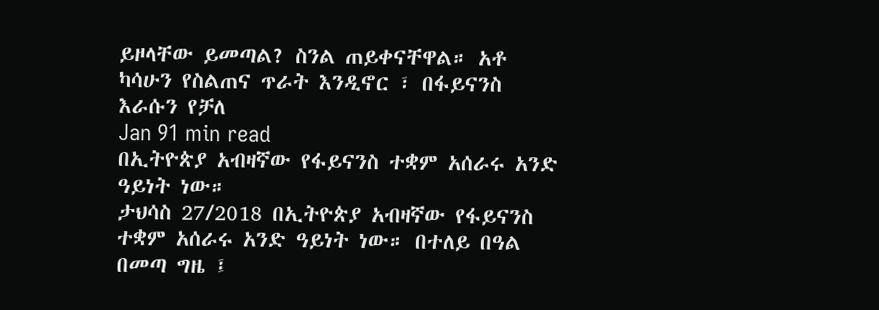ይዞላቸው ይመጣል? ስንል ጠይቀናቸዋል። አቶ ካሳሁን የስልጠና ጥራት እንዲኖር ፣ በፋይናንስ እራሱን የቻለ
Jan 91 min read
በኢትዮጵያ አብዛኛው የፋይናንስ ተቋም አሰራሩ አንድ ዓይነት ነው።
ታህሳስ 27/2018 በኢትዮጵያ አብዛኛው የፋይናንስ ተቋም አሰራሩ አንድ ዓይነት ነው። በተለይ በዓል በመጣ ግዜ ፤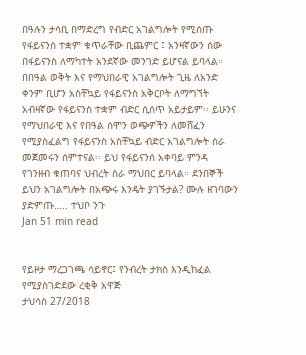በዓሉን ታሳቢ በማድረግ የብድር አገልግሎት የሚሰጡ የፋይናንስ ተቋም ቁጥራቸው ቢጨምር ፤ አንዛኛውን ሰው በፋይናንስ ለማካተት አንደኛው መንገድ ይሆናል ይባላል። በበዓል ወቅት እና የማህበራዊ አገልግሎት ጊዜ ለአንድ ቀንም ቢሆን አስቸኳይ የፋይናንስ አቅርቦት ለማግኘት አብዛኛው የፋይናንስ ተቋም ብድር ሲሰጥ አይታይም፡፡ ይሁንና የማህበራዊ እና የበዓል ሰሞን ወጭዎችን ለመሸፈን የሚያስፈልግ የፋይናንስ አስቸኳይ ብድር አገልግሎት ስራ መጀመሩን ሰምተናል፡፡ ይህ የፋይናንሰ አቀባይ ምንዳ የገንዘብ ቁጠባና ህብረት ስራ ማህበር ይባላል። ደንበኞች ይህን አገልግሎት በአጭሩ እንዴት ያገኙታል? ሙሉ ዘገባውን ያድምጡ….. ተህቦ ንጉ
Jan 51 min read


የይዞታ ማረጋገጫ ሳይኖር፤ የንብረት ታክስ እንዲከፈል የሚያስገድደው ረቂቅ አዋጅ
ታህሳስ 27/2018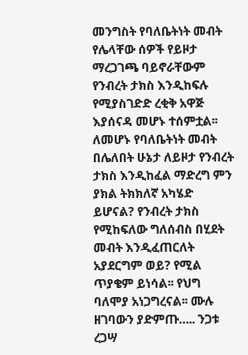መንግስት የባለቤትነት መብት የሌላቸው ሰዎች የይዞታ ማረጋገጫ ባይኖራቸውም የንብረት ታክስ እንዲከፍሉ የሚያስገድድ ረቂቅ አዋጅ እያሰናዳ መሆኑ ተሰምቷል፡፡ ለመሆኑ የባለቤትነት መብት በሌለበት ሁኔታ ለይዞታ የንብረት ታክስ እንዲከፈል ማድረግ ምን ያክል ትክክለኛ አካሄድ ይሆናል? የንብረት ታክስ የሚከፍለው ግለሰብስ በሂደት መብት እንዲፈጠርለት አያደርግም ወይ? የሚል ጥያቄም ይነሳል፡፡ የህግ ባለሞያ አነጋግረናል፡፡ ሙሉ ዘገባውን ያድምጡ….. ንጋቱ ረጋሣ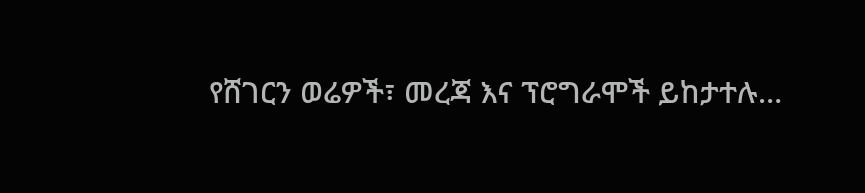የሸገርን ወሬዎች፣ መረጃ እና ፕሮግራሞች ይከታተሉ…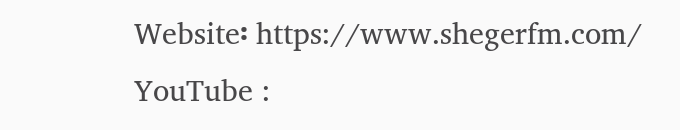Website፡ https://www.shegerfm.com/ YouTube :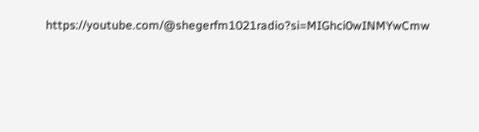https://youtube.com/@shegerfm1021radio?si=MIGhci0wINMYwCmw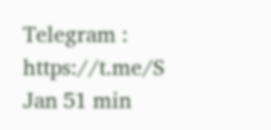Telegram : https://t.me/S
Jan 51 min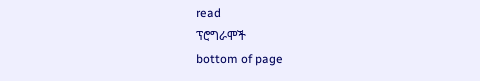read
ፕሮግራሞች
bottom of page